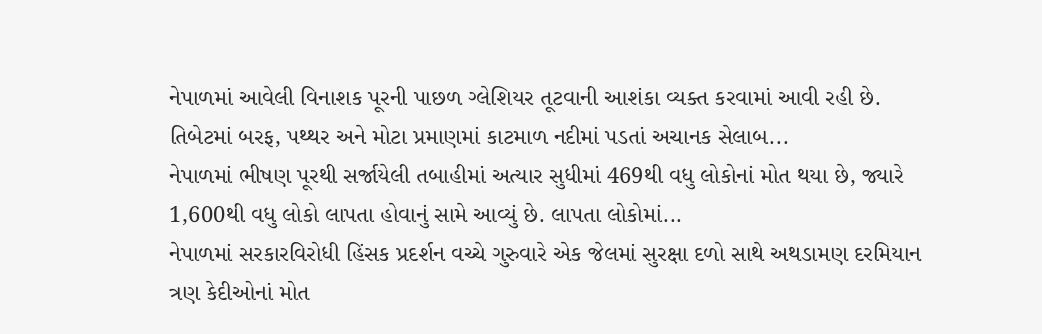નેપાળમાં આવેલી વિનાશક પૂરની પાછળ ગ્લેશિયર તૂટવાની આશંકા વ્યક્ત કરવામાં આવી રહી છે. તિબેટમાં બરફ, પથ્થર અને મોટા પ્રમાણમાં કાટમાળ નદીમાં પડતાં અચાનક સેલાબ...
નેપાળમાં ભીષણ પૂરથી સર્જાયેલી તબાહીમાં અત્યાર સુધીમાં 469થી વધુ લોકોનાં મોત થયા છે, જ્યારે 1,600થી વધુ લોકો લાપતા હોવાનું સામે આવ્યું છે. લાપતા લોકોમાં...
નેપાળમાં સરકારવિરોધી હિંસક પ્રદર્શન વચ્ચે ગુરુવારે એક જેલમાં સુરક્ષા દળો સાથે અથડામણ દરમિયાન ત્રણ કેદીઓનાં મોત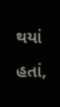થયાં હતાં,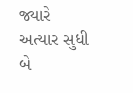જ્યારે અત્યાર સુધી બે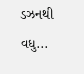ડઝનથી વધુ...